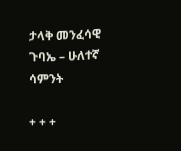ታላቅ መንፈሳዊ ጉባኤ – ሁለተኛ ሳምንት

+ + +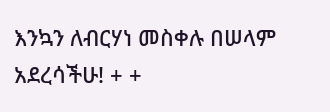እንኳን ለብርሃነ መስቀሉ በሠላም አደረሳችሁ! + +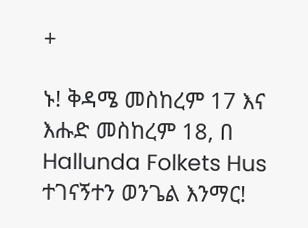+

ኑ! ቅዳሜ መስከረም 17 እና እሑድ መስከረም 18, በ Hallunda Folkets Hus ተገናኝተን ወንጌል እንማር!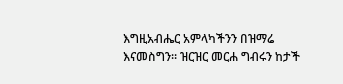እግዚአብሔር አምላካችንን በዝማሬ እናመስግን። ዝርዝር መርሐ ግብሩን ከታች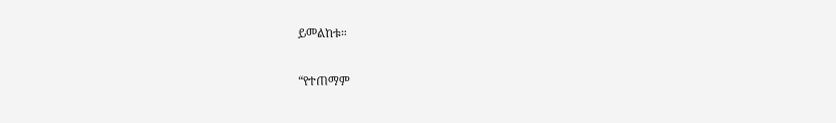ይመልከቱ።

“የተጠማም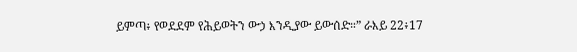ይምጣ፥ የወደደም የሕይወትን ውኃ እንዲያው ይውሰድ።” ራእይ 22፥17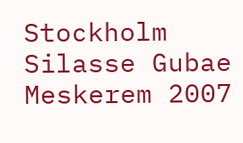Stockholm Silasse Gubae Meskerem 2007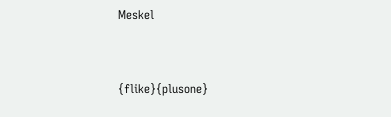Meskel



{flike}{plusone}